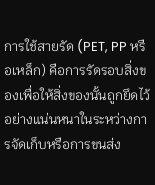การใช้สายรัด (PET, PP หรือเหล็ก) คือการรัดรอบสิ่งของเพื่อให้สิ่งของนั้นถูกยึดไว้อย่างแน่นหนาในระหว่างการจัดเก็บหรือการขนส่ง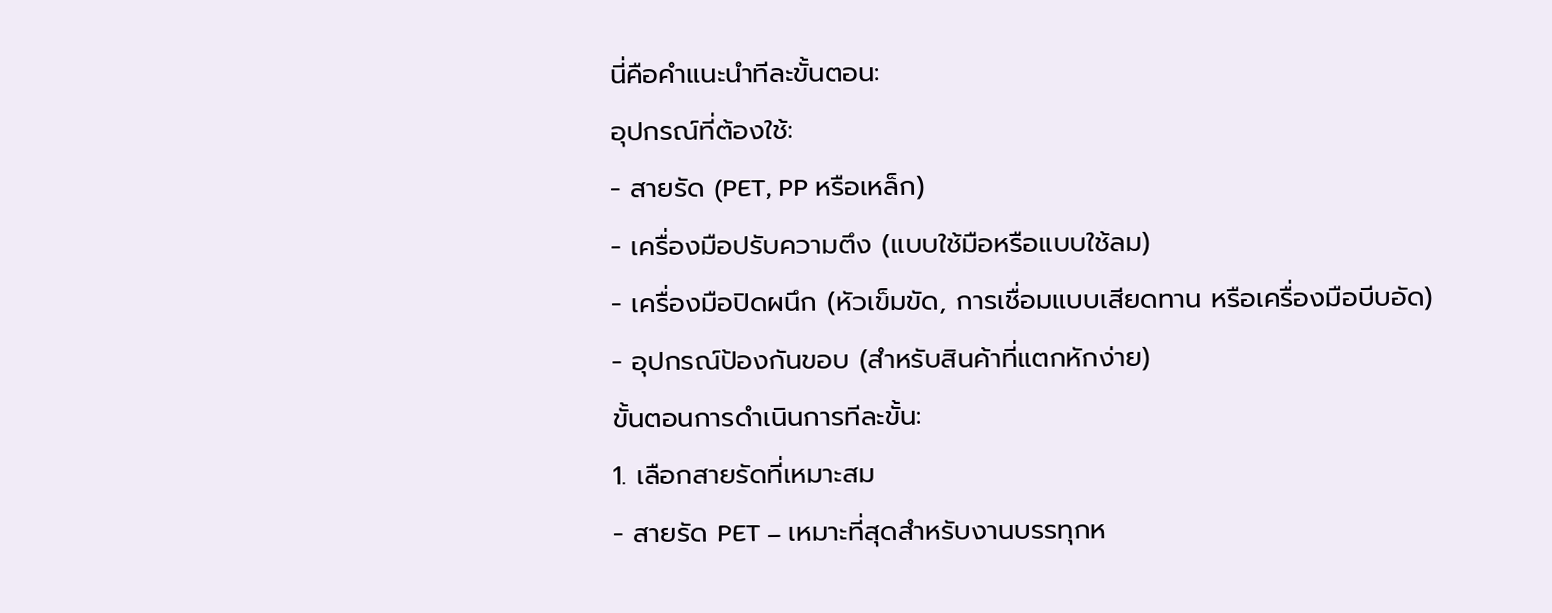นี่คือคำแนะนำทีละขั้นตอน:
อุปกรณ์ที่ต้องใช้:
- สายรัด (PET, PP หรือเหล็ก)
- เครื่องมือปรับความตึง (แบบใช้มือหรือแบบใช้ลม)
- เครื่องมือปิดผนึก (หัวเข็มขัด, การเชื่อมแบบเสียดทาน หรือเครื่องมือบีบอัด)
- อุปกรณ์ป้องกันขอบ (สำหรับสินค้าที่แตกหักง่าย)
ขั้นตอนการดำเนินการทีละขั้น:
1. เลือกสายรัดที่เหมาะสม
- สายรัด PET – เหมาะที่สุดสำหรับงานบรรทุกห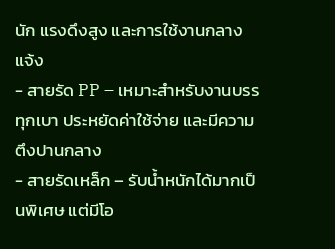นัก แรงดึงสูง และการใช้งานกลางแจ้ง
- สายรัด PP – เหมาะสำหรับงานบรรทุกเบา ประหยัดค่าใช้จ่าย และมีความตึงปานกลาง
- สายรัดเหล็ก – รับน้ำหนักได้มากเป็นพิเศษ แต่มีโอ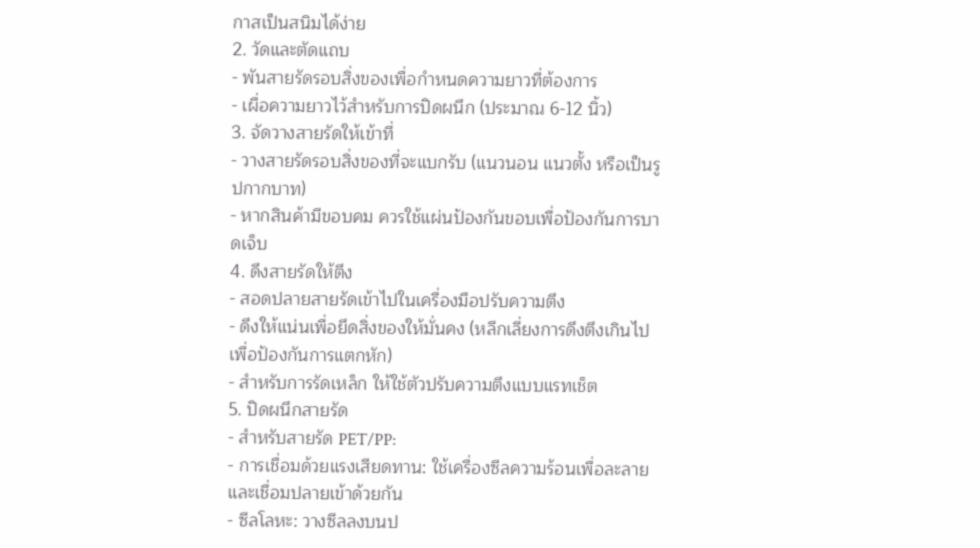กาสเป็นสนิมได้ง่าย
2. วัดและตัดแถบ
- พันสายรัดรอบสิ่งของเพื่อกำหนดความยาวที่ต้องการ
- เผื่อความยาวไว้สำหรับการปิดผนึก (ประมาณ 6-12 นิ้ว)
3. จัดวางสายรัดให้เข้าที่
- วางสายรัดรอบสิ่งของที่จะแบกรับ (แนวนอน แนวตั้ง หรือเป็นรูปกากบาท)
- หากสินค้ามีขอบคม ควรใช้แผ่นป้องกันขอบเพื่อป้องกันการบาดเจ็บ
4. ดึงสายรัดให้ตึง
- สอดปลายสายรัดเข้าไปในเครื่องมือปรับความตึง
- ดึงให้แน่นเพื่อยึดสิ่งของให้มั่นคง (หลีกเลี่ยงการดึงตึงเกินไปเพื่อป้องกันการแตกหัก)
- สำหรับการรัดเหล็ก ให้ใช้ตัวปรับความตึงแบบแรทเช็ต
5. ปิดผนึกสายรัด
- สำหรับสายรัด PET/PP:
- การเชื่อมด้วยแรงเสียดทาน: ใช้เครื่องซีลความร้อนเพื่อละลายและเชื่อมปลายเข้าด้วยกัน
- ซีลโลหะ: วางซีลลงบนป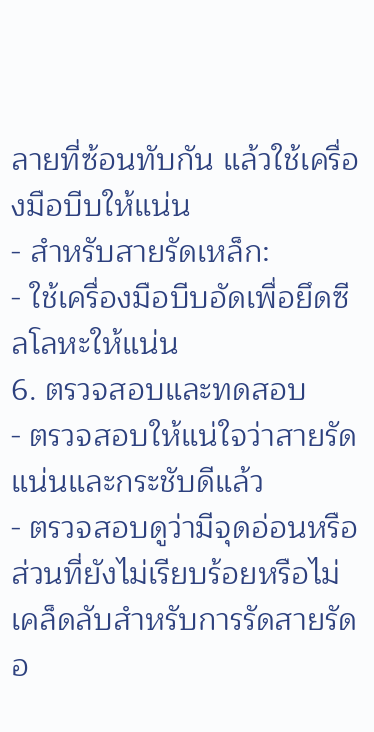ลายที่ซ้อนทับกัน แล้วใช้เครื่องมือบีบให้แน่น
- สำหรับสายรัดเหล็ก:
- ใช้เครื่องมือบีบอัดเพื่อยึดซีลโลหะให้แน่น
6. ตรวจสอบและทดสอบ
- ตรวจสอบให้แน่ใจว่าสายรัดแน่นและกระชับดีแล้ว
- ตรวจสอบดูว่ามีจุดอ่อนหรือส่วนที่ยังไม่เรียบร้อยหรือไม่
เคล็ดลับสำหรับการรัดสายรัดอ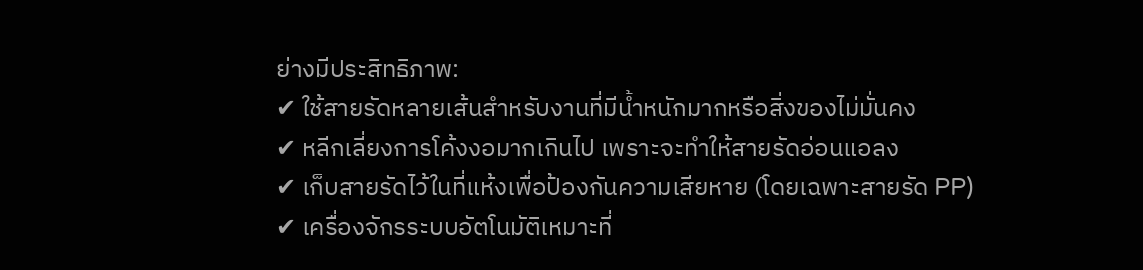ย่างมีประสิทธิภาพ:
✔ ใช้สายรัดหลายเส้นสำหรับงานที่มีน้ำหนักมากหรือสิ่งของไม่มั่นคง
✔ หลีกเลี่ยงการโค้งงอมากเกินไป เพราะจะทำให้สายรัดอ่อนแอลง
✔ เก็บสายรัดไว้ในที่แห้งเพื่อป้องกันความเสียหาย (โดยเฉพาะสายรัด PP)
✔ เครื่องจักรระบบอัตโนมัติเหมาะที่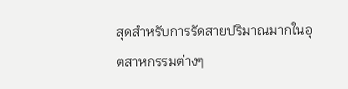สุดสำหรับการรัดสายปริมาณมากในอุตสาหกรรมต่างๆ